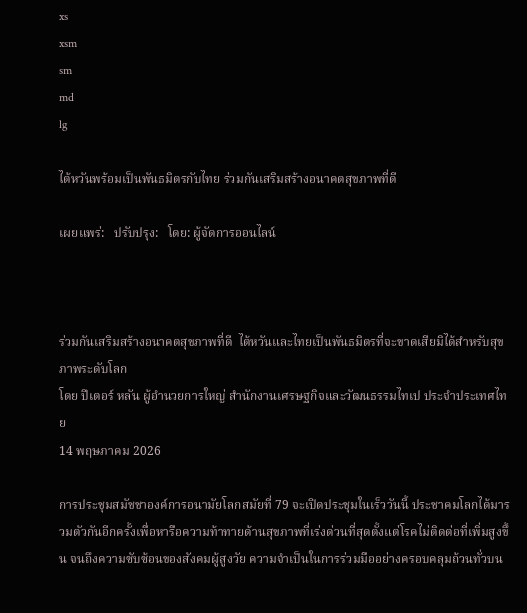xs
xsm
sm
md
lg

ไต้หวันพร้อมเป็นพันธมิตรกับไทย ร่วมกันเสริมสร้างอนาคตสุขภาพที่ดี

เผยแพร่:   ปรับปรุง:   โดย: ผู้จัดการออนไลน์



ร่วมกันเสริมสร้างอนาคตสุขภาพที่ดี  ไต้หวันและไทยเป็นพันธมิตรที่จะขาดเสียมิได้สำหรับสุขภาพระดับโลก
โดย ปีเตอร์ หลัน ผู้อำนวยการใหญ่ สำนักงานเศรษฐกิจและวัฒนธรรมไทเป ประจำประเทศไทย
14 พฤษภาคม 2026

การประชุมสมัชชาองค์การอนามัยโลกสมัยที่ 79 จะเปิดประชุมในเร็ววันนี้ ประชาคมโลกได้มารวมตัวกันอีกครั้งเพื่อหารือความท้าทายด้านสุขภาพที่เร่งด่วนที่สุดตั้งแต่โรคไม่ติดต่อที่เพิ่มสูงขึ้น จนถึงความซับซ้อนของสังคมผู้สูงวัย ความจำเป็นในการร่วมมืออย่างครอบคลุมถ้วนทั่วบน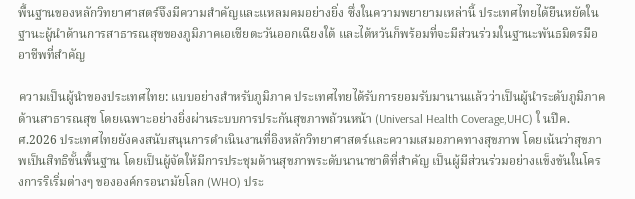พื้นฐานของหลักวิทยาศาสตร์จึงมีความสำคัญและแหลมคมอย่างยิ่ง ซึ่งในความพยายามเหล่านี้ ประเทศไทยได้ยืนหยัดในฐานะผู้นำด้านการสาธารณสุขของภูมิภาคเอเชียตะวันออกเฉียงใต้ และไต้หวันก็พร้อมที่จะมีส่วนร่วมในฐานะพันธมิตรมืออาชีพที่สำคัญ

ความเป็นผู้นำของประเทศไทย: แบบอย่างสำหรับภูมิภาค ประเทศไทยได้รับการยอมรับมานานแล้วว่าเป็นผู้นำระดับภูมิภาคด้านสาธารณสุข โดยเฉพาะอย่างยิ่งผ่านระบบการประกันสุขภาพถ้วนหน้า (Universal Health Coverage,UHC) ใ นปีค.ศ.2026 ประเทศไทยยังคงสนับสนุนการดำเนินงานที่อิงหลักวิทยาศาสตร์และความเสมอภาคทางสุขภาพ โดยเน้นว่าสุขภาพเป็นสิทธิขั้นพื้นฐาน โดยเป็นผู้จัดให้มีการประชุมด้านสุขภาพระดับนานาชาติที่สำคัญ เป็นผู้มีส่วนร่วมอย่างแข็งขันในโครงการริเริ่มต่างๆ ขององค์กรอนามัยโลก (WHO) ประ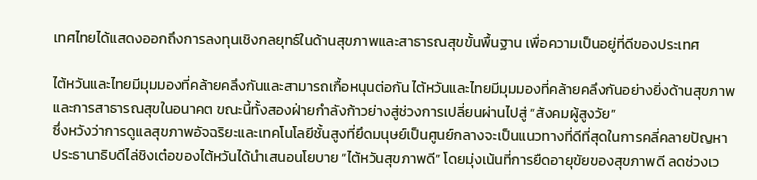เทศไทยได้แสดงออกถึงการลงทุนเชิงกลยุทธ์ในด้านสุขภาพและสาธารณสุขขั้นพื้นฐาน เพื่อความเป็นอยู่ที่ดีของประเทศ

ไต้หวันและไทยมีมุมมองที่คล้ายคลึงกันและสามารถเกื้อหนุนต่อกัน ไต้หวันและไทยมีมุมมองที่คล้ายคลึงกันอย่างยิ่งด้านสุขภาพและการสาธารณสุขในอนาคต ขณะนี้ทั้งสองฝ่ายกำลังก้าวย่างสู่ช่วงการเปลี่ยนผ่านไปสู่ “สังคมผู้สูงวัย”
ซึ่งหวังว่าการดูแลสุขภาพอัจฉริยะและเทคโนโลยีชั้นสูงที่ยึดมนุษย์เป็นศูนย์กลางจะเป็นแนวทางที่ดีที่สุดในการคลี่คลายปัญหา
ประธานาธิบดีไล่ชิงเต๋อของไต้หวันได้นำเสนอนโยบาย “ไต้หวันสุขภาพดี” โดยมุ่งเน้นที่การยืดอายุขัยของสุขภาพดี ลดช่วงเว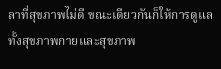ลาที่สุขภาพไม่ดี ขณะเดียวกันก็ให้การดูแลทั้งสุขภาพกายและสุขภาพ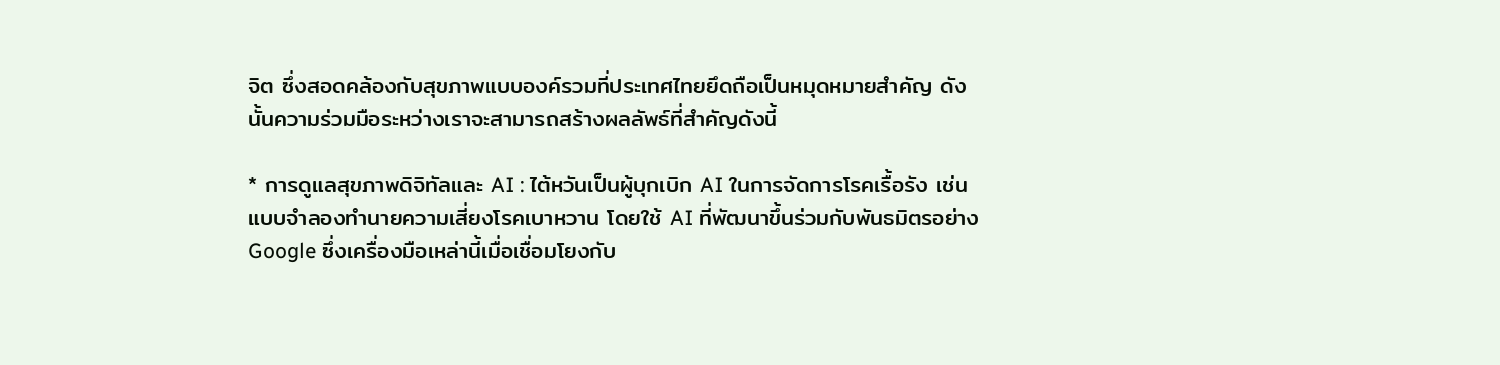จิต ซึ่งสอดคล้องกับสุขภาพแบบองค์รวมที่ประเทศไทยยึดถือเป็นหมุดหมายสำคัญ ดังนั้นความร่วมมือระหว่างเราจะสามารถสร้างผลลัพธ์ที่สำคัญดังนี้

* การดูแลสุขภาพดิจิทัลและ AI : ไต้หวันเป็นผู้บุกเบิก AI ในการจัดการโรคเรื้อรัง เช่น แบบจำลองทำนายความเสี่ยงโรคเบาหวาน โดยใช้ AI ที่พัฒนาขึ้นร่วมกับพันธมิตรอย่างGoogle ซึ่งเครื่องมือเหล่านี้เมื่อเชื่อมโยงกับ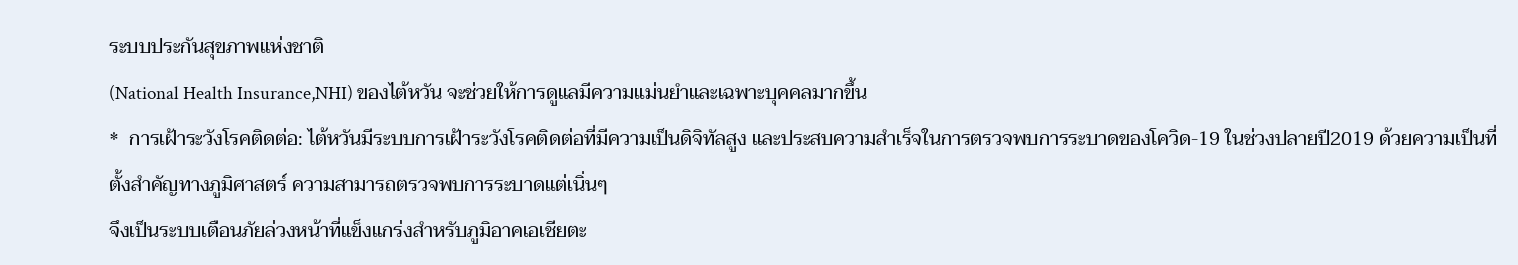ระบบประกันสุขภาพแห่งชาติ
(National Health Insurance,NHI) ของไต้หวัน จะช่วยให้การดูแลมีความแม่นยำและเฉพาะบุคคลมากขึ้น
*  การเฝ้าระวังโรคติดต่อ: ไต้หวันมีระบบการเฝ้าระวังโรคติดต่อที่มีความเป็นดิจิทัลสูง และประสบความสำเร็จในการตรวจพบการระบาดของโควิด-19 ในช่วงปลายปี2019 ด้วยความเป็นที่ตั้งสำคัญทางภูมิศาสตร์ ความสามารถตรวจพบการระบาดแต่เนิ่นๆ
จึงเป็นระบบเตือนภัยล่วงหน้าที่แข็งแกร่งสำหรับภูมิอาคเอเชียตะ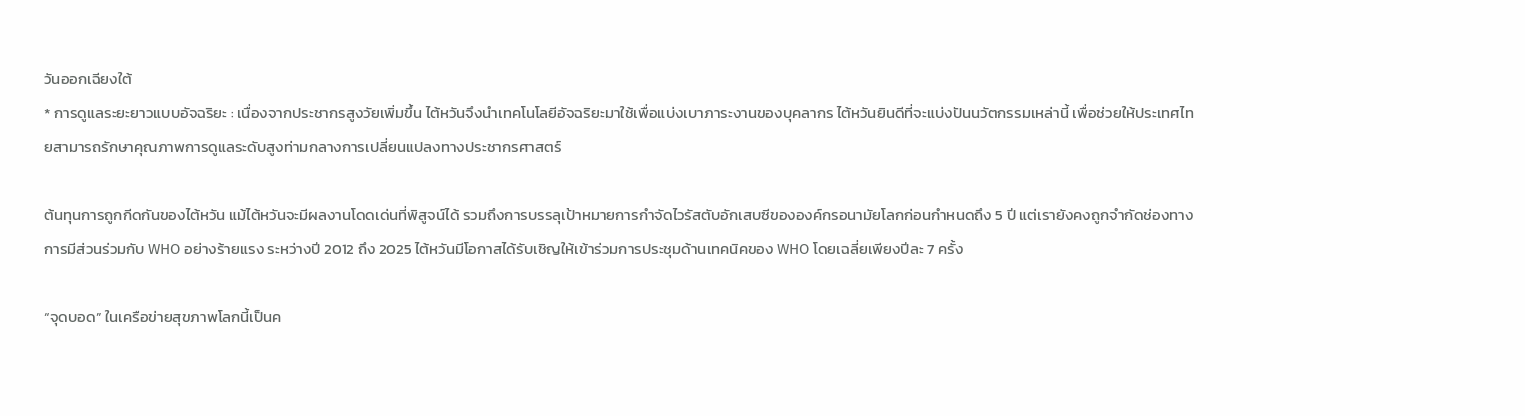วันออกเฉียงใต้
* การดูแลระยะยาวแบบอัจฉริยะ : เนื่องจากประชากรสูงวัยเพิ่มขึ้น ไต้หวันจึงนำเทคโนโลยีอัจฉริยะมาใช้เพื่อแบ่งเบาภาระงานของบุคลากร ไต้หวันยินดีที่จะแบ่งปันนวัตกรรมเหล่านี้ เพื่อช่วยให้ประเทศไทยสามารถรักษาคุณภาพการดูแลระดับสูงท่ามกลางการเปลี่ยนแปลงทางประชากรศาสตร์

ต้นทุนการถูกกีดกันของไต้หวัน แม้ไต้หวันจะมีผลงานโดดเด่นที่พิสูจน์ได้ รวมถึงการบรรลุเป้าหมายการกำจัดไวรัสตับอักเสบซีขององค์กรอนามัยโลกก่อนกำหนดถึง 5 ปี แต่เรายังคงถูกจำกัดช่องทางการมีส่วนร่วมกับ WHO อย่างร้ายแรง ระหว่างปี 2012 ถึง 2025 ไต้หวันมีโอกาสได้รับเชิญให้เข้าร่วมการประชุมด้านเทคนิคของ WHO โดยเฉลี่ยเพียงปีละ 7 ครั้ง

“จุดบอด” ในเครือข่ายสุขภาพโลกนี้เป็นค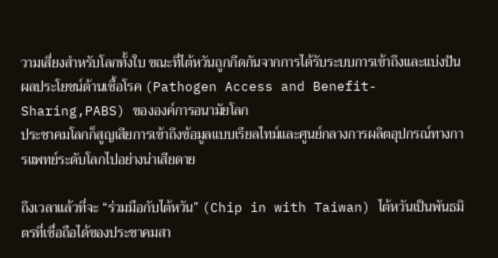วามเสี่ยงสำหรับโลกทั้งใบ ขณะที่ไต้หวันถูกกีดกันจากการได้รับระบบการเข้าถึงและแบ่งปันผลประโยชน์ด้านเชื้อโรค (Pathogen Access and Benefit-Sharing,PABS) ขององค์การอนามัยโลก
ประชาคมโลกก็สูญเสียการเข้าถึงข้อมูลแบบเรียลไทม์และศูนย์กลางการผลิตอุปกรณ์ทางการแพทย์ระดับโลกไปอย่างน่าเสียดาย

ถึงเวลาแล้วที่จะ “ร่วมมือกับไต้หวัน” (Chip in with Taiwan) ไต้หวันเป็นพันธมิตรที่เชื่อถือได้ของประชาคมสา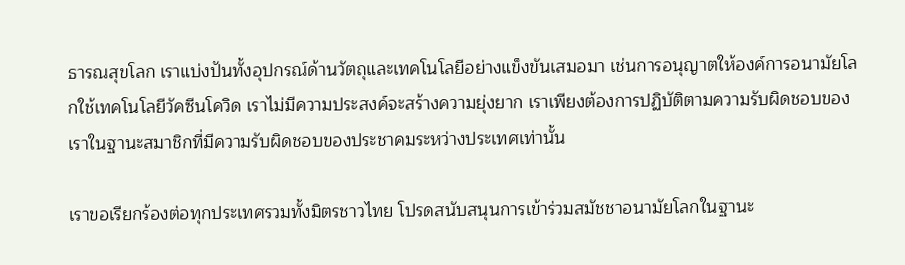ธารณสุขโลก เราแบ่งปันทั้งอุปกรณ์ด้านวัตถุและเทคโนโลยีอย่างแข็งขันเสมอมา เช่นการอนุญาตให้องค์การอนามัยโลกใช้เทคโนโลยีวัคซีนโควิด เราไม่มีความประสงค์จะสร้างความยุ่งยาก เราเพียงต้องการปฏิบัติตามความรับผิดชอบของเราในฐานะสมาชิกที่มีความรับผิดชอบของประชาคมระหว่างประเทศเท่านั้น

เราขอเรียกร้องต่อทุกประเทศรวมทั้งมิตรชาวไทย โปรดสนับสนุนการเข้าร่วมสมัชชาอนามัยโลกในฐานะ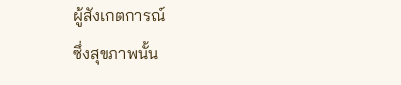ผู้สังเกตการณ์
ซึ่งสุขภาพนั้น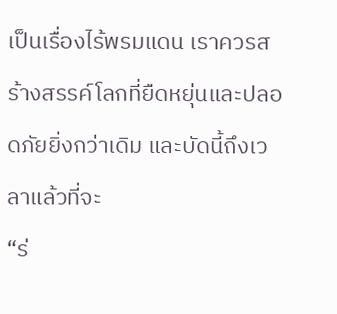เป็นเรื่องไร้พรมแดน เราควรสร้างสรรค์โลกที่ยืดหยุ่นและปลอดภัยยิ่งกว่าเดิม และบัดนี้ถึงเวลาแล้วที่จะ
“ร่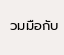วมมือกับ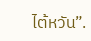ไต้หวัน”.